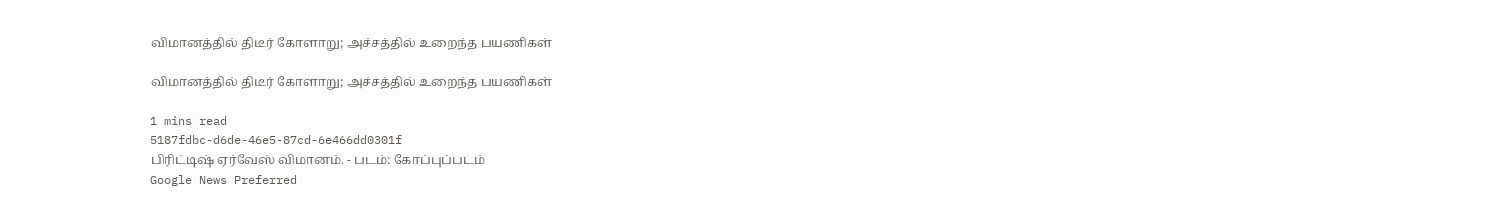விமானத்தில் திடீர் கோளாறு; அச்சத்தில் உறைந்த பயணிகள்

விமானத்தில் திடீர் கோளாறு; அச்சத்தில் உறைந்த பயணிகள்

1 mins read
5187fdbc-d6de-46e5-87cd-6e466dd0301f
பிரிட்டிஷ் ஏர்வேஸ் விமானம். - படம்: கோப்புப்படம்
Google News Preferred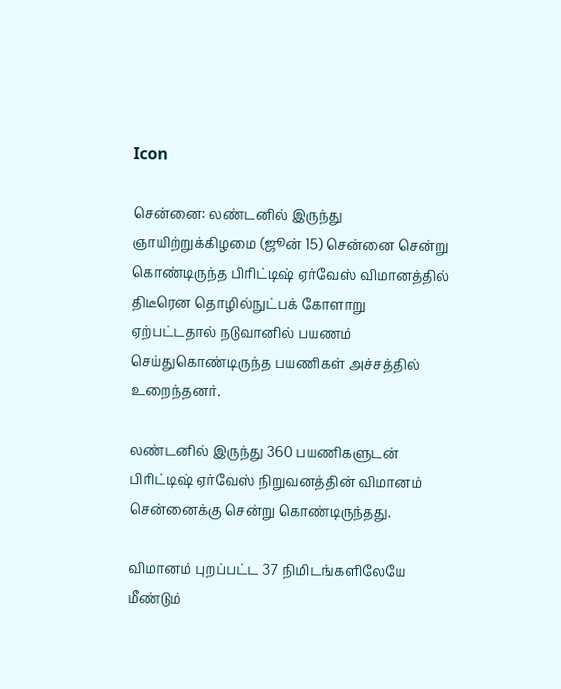Icon

சென்னை: லண்டனில் இருந்து ஞாயிற்றுக்கிழமை (ஜூன் 15) சென்னை சென்று கொண்டிருந்த பிரிட்டிஷ் ஏர்வேஸ் விமானத்தில் திடீரென தொழில்நுட்பக் கோளாறு ஏற்பட்டதால் நடுவானில் பயணம் செய்துகொண்டிருந்த பயணிகள் அச்சத்தில் உறைந்தனர்.

லண்டனில் இருந்து 360 பயணிகளுடன் பிரிட்டிஷ் ஏர்வேஸ் நிறுவனத்தின் விமானம் சென்னைக்கு சென்று கொண்டிருந்தது.

விமானம் புறப்பட்ட 37 நிமிடங்களிலேயே மீண்டும்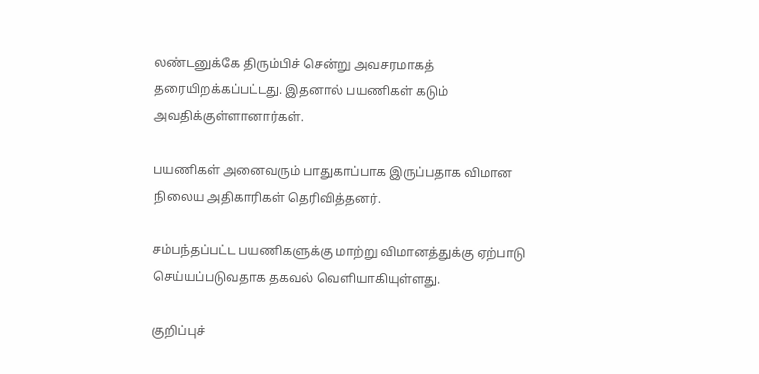லண்டனுக்கே திரும்பிச் சென்று அவசரமாகத் தரையிறக்கப்பட்டது. இதனால் பயணிகள் கடும் அவதிக்குள்ளானார்கள்.

பயணிகள் அனைவரும் பாதுகாப்பாக இருப்பதாக விமான நிலைய அதிகாரிகள் தெரிவித்தனர்.

சம்பந்தப்பட்ட பயணிகளுக்கு மாற்று விமானத்துக்கு ஏற்பாடு செய்யப்படுவதாக தகவல் வெளியாகியுள்ளது.

குறிப்புச்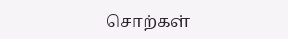சொற்கள்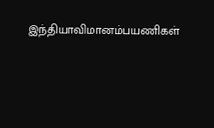இந்தியாவிமானம்பயணிகள்